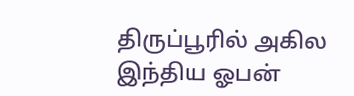திருப்பூரில் அகில இந்திய ஓபன்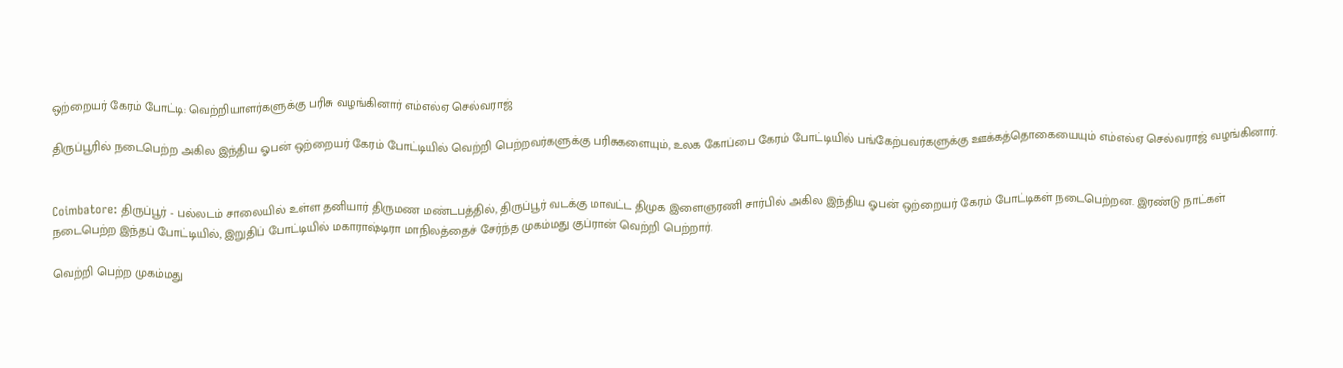ஒற்றையர் கேரம் போட்டி: வெற்றியாளர்களுக்கு பரிசு வழங்கினார் எம்எல்ஏ செல்வராஜ்

திருப்பூரில் நடைபெற்ற அகில இந்திய ஓபன் ஒற்றையர் கேரம் போட்டியில் வெற்றி பெற்றவர்களுக்கு பரிசுகளையும், உலக கோப்பை கேரம் போட்டியில் பங்கேற்பவர்களுக்கு ஊக்கத்தொகையையும் எம்எல்ஏ செல்வராஜ் வழங்கினார்.


Coimbatore: திருப்பூர் - பல்லடம் சாலையில் உள்ள தனியார் திருமண மண்டபத்தில், திருப்பூர் வடக்கு மாவட்ட திமுக இளைஞரணி சார்பில் அகில இந்திய ஓபன் ஒற்றையர் கேரம் போட்டிகள் நடைபெற்றன. இரண்டு நாட்கள் நடைபெற்ற இந்தப் போட்டியில், இறுதிப் போட்டியில் மகாராஷ்டிரா மாநிலத்தைச் சேர்ந்த முகம்மது குப்ரான் வெற்றி பெற்றார்.

வெற்றி பெற்ற முகம்மது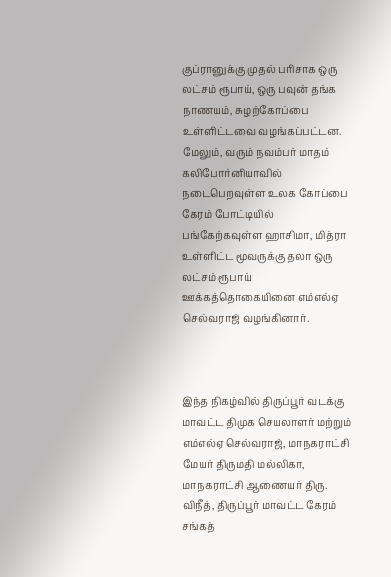குப்ரானுக்கு முதல் பரிசாக ஒரு லட்சம் ரூபாய், ஒரு பவுன் தங்க நாணயம், சுழற்கோப்பை உள்ளிட்டவை வழங்கப்பட்டன. மேலும், வரும் நவம்பர் மாதம் கலிபோர்னியாவில் நடைபெறவுள்ள உலக கோப்பை கேரம் போட்டியில் பங்கேற்கவுள்ள ஹாசிமா, மித்ரா உள்ளிட்ட மூவருக்கு தலா ஒரு லட்சம் ரூபாய் ஊக்கத்தொகையினை எம்எல்ஏ செல்வராஜ் வழங்கினார்.



இந்த நிகழ்வில் திருப்பூர் வடக்கு மாவட்ட திமுக செயலாளர் மற்றும் எம்எல்ஏ செல்வராஜ், மாநகராட்சி மேயர் திருமதி மல்லிகா, மாநகராட்சி ஆணையர் திரு. விநீத், திருப்பூர் மாவட்ட கேரம் சங்கத்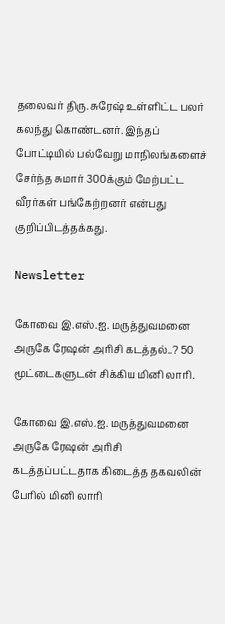தலைவர் திரு. சுரேஷ் உள்ளிட்ட பலர் கலந்து கொண்டனர். இந்தப் போட்டியில் பல்வேறு மாநிலங்களைச் சேர்ந்த சுமார் 300க்கும் மேற்பட்ட வீரர்கள் பங்கேற்றனர் என்பது குறிப்பிடத்தக்கது.

Newsletter

கோவை இ.எஸ்.ஐ. மருத்துவமனை அருகே ரேஷன் அரிசி கடத்தல்..? 50 மூட்டைகளுடன் சிக்கிய மினி லாரி.

கோவை இ.எஸ்.ஐ. மருத்துவமனை அருகே ரேஷன் அரிசி கடத்தப்பட்டதாக கிடைத்த தகவலின் பேரில் மினி லாரி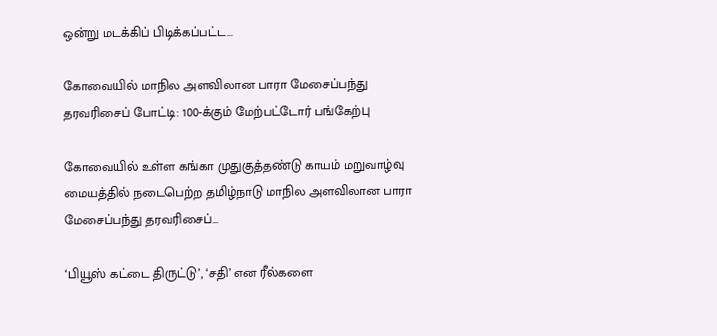ஒன்று மடக்கிப் பிடிக்கப்பட்ட...

கோவையில் மாநில அளவிலான பாரா மேசைப்பந்து தரவரிசைப் போட்டி: 100-க்கும் மேற்பட்டோர் பங்கேற்பு

கோவையில் உள்ள கங்கா முதுகுத்தண்டு காயம் மறுவாழ்வு மையத்தில் நடைபெற்ற தமிழ்நாடு மாநில அளவிலான பாரா மேசைப்பந்து தரவரிசைப்...

‘பியூஸ் கட்டை திருட்டு’, ‘சதி’ என ரீல்களை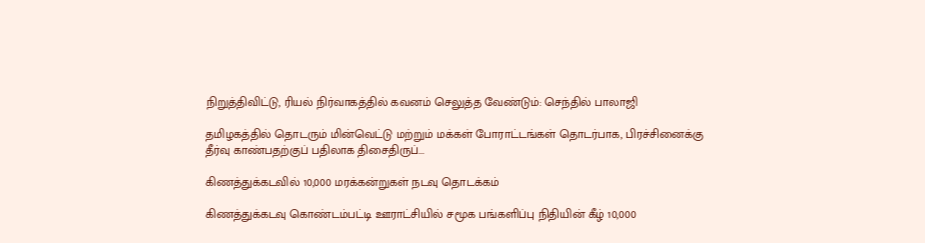நிறுத்திவிட்டு, ரியல் நிர்வாகத்தில் கவனம் செலுத்த வேண்டும்: செந்தில் பாலாஜி

தமிழகத்தில் தொடரும் மின்வெட்டு மற்றும் மக்கள் போராட்டங்கள் தொடர்பாக, பிரச்சினைக்கு தீர்வு காண்பதற்குப் பதிலாக திசைதிருப்...

கிணத்துக்கடவில் 10,000 மரக்கன்றுகள் நடவு தொடக்கம்

கிணத்துக்கடவு கொண்டம்பட்டி ஊராட்சியில் சமூக பங்களிப்பு நிதியின் கீழ் 10,000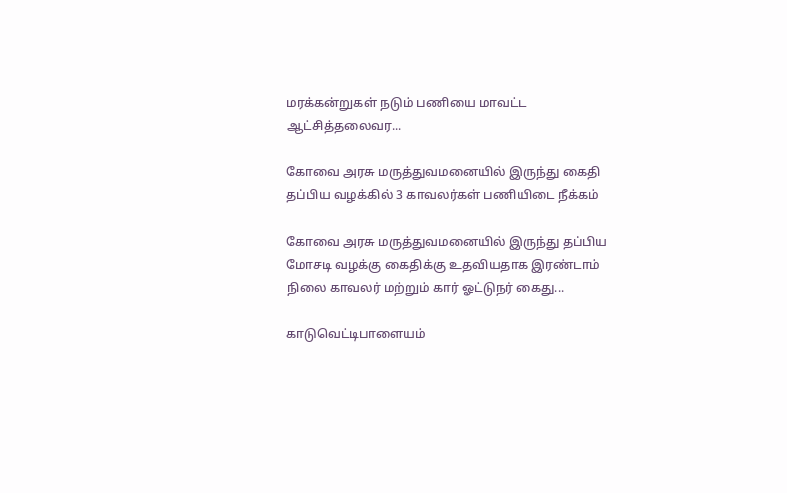மரக்கன்றுகள் நடும் பணியை மாவட்ட ஆட்சித்தலைவர...

கோவை அரசு மருத்துவமனையில் இருந்து கைதி தப்பிய வழக்கில் 3 காவலர்கள் பணியிடை நீக்கம்

கோவை அரசு மருத்துவமனையில் இருந்து தப்பிய மோசடி வழக்கு கைதிக்கு உதவியதாக இரண்டாம் நிலை காவலர் மற்றும் கார் ஓட்டுநர் கைது...

காடுவெட்டிபாளையம்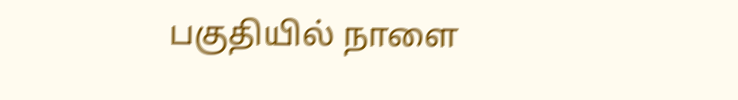பகுதியில் நாளை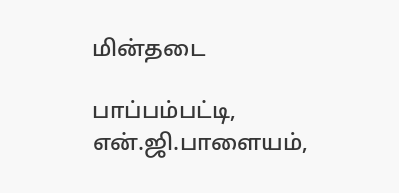மின்தடை

பாப்பம்பட்டி, என்.ஜி.பாளையம்,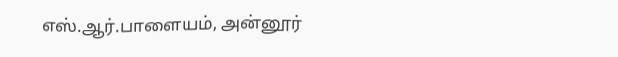எஸ்.ஆர்.பாளையம், அன்னூர்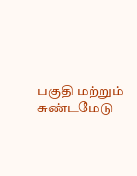பகுதி மற்றும் சுண்டமேடு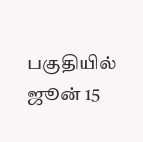பகுதியில் ஜூன் 15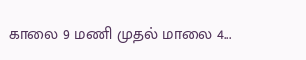காலை 9 மணி முதல் மாலை 4...